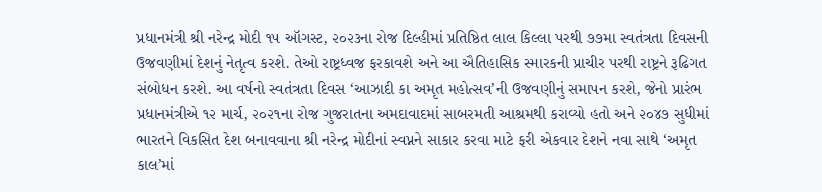પ્રધાનમંત્રી શ્રી નરેન્દ્ર મોદી ૧૫ ઑગસ્ટ, ૨૦૨૩ના રોજ દિલ્હીમાં પ્રતિષ્ઠિત લાલ કિલ્લા પરથી ૭૭મા સ્વતંત્રતા દિવસની ઉજવણીમાં દેશનું નેતૃત્વ કરશે. તેઓ રાષ્ટ્રધ્વજ ફરકાવશે અને આ ઐતિહાસિક સ્મારકની પ્રાચીર પરથી રાષ્ટ્રને રૂઢિગત સંબોધન કરશે. આ વર્ષનો સ્વતંત્રતા દિવસ ‘આઝાદી કા અમૃત મહોત્સવ’ની ઉજવણીનું સમાપન કરશે, જેનો પ્રારંભ પ્રધાનમંત્રીએ ૧૨ માર્ચ, ૨૦૨૧ના રોજ ગુજરાતના અમદાવાદમાં સાબરમતી આશ્રમથી કરાવ્યો હતો અને ૨૦૪૭ સુધીમાં ભારતને વિકસિત દેશ બનાવવાના શ્રી નરેન્દ્ર મોદીનાં સ્વપ્નને સાકાર કરવા માટે ફરી એકવાર દેશને નવા સાથે ‘અમૃત કાલ’માં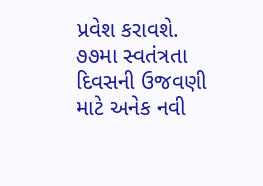પ્રવેશ કરાવશે. ૭૭મા સ્વતંત્રતા દિવસની ઉજવણી માટે અનેક નવી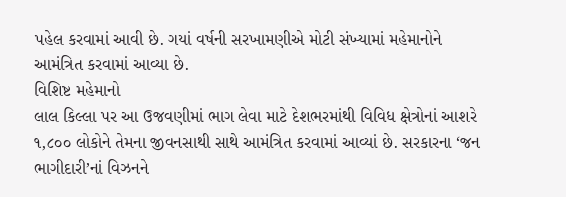પહેલ કરવામાં આવી છે. ગયાં વર્ષની સરખામણીએ મોટી સંખ્યામાં મહેમાનોને આમંત્રિત કરવામાં આવ્યા છે.
વિશિષ્ટ મહેમાનો
લાલ કિલ્લા પર આ ઉજવણીમાં ભાગ લેવા માટે દેશભરમાંથી વિવિધ ક્ષેત્રોનાં આશરે ૧,૮૦૦ લોકોને તેમના જીવનસાથી સાથે આમંત્રિત કરવામાં આવ્યાં છે. સરકારના ‘જન ભાગીદારી’નાં વિઝનને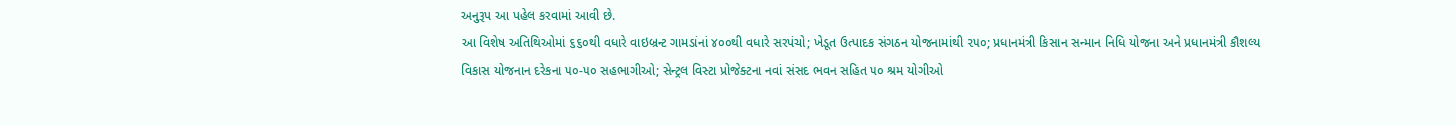અનુરૂપ આ પહેલ કરવામાં આવી છે.
આ વિશેષ અતિથિઓમાં ૬૬૦થી વધારે વાઇબ્રન્ટ ગામડાંનાં ૪૦૦થી વધારે સરપંચો; ખેડૂત ઉત્પાદક સંગઠન યોજનામાંથી ૨૫૦; પ્રધાનમંત્રી કિસાન સન્માન નિધિ યોજના અને પ્રધાનમંત્રી કૌશલ્ય વિકાસ યોજનાન દરેકના ૫૦-૫૦ સહભાગીઓ; સેન્ટ્રલ વિસ્ટા પ્રોજેક્ટના નવાં સંસદ ભવન સહિત ૫૦ શ્રમ યોગીઓ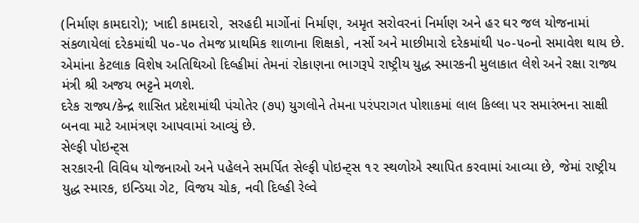(નિર્માણ કામદારો); ખાદી કામદારો, સરહદી માર્ગોનાં નિર્માણ, અમૃત સરોવરનાં નિર્માણ અને હર ઘર જલ યોજનામાં સંકળાયેલાં દરેકમાંથી ૫૦-૫૦ તેમજ પ્રાથમિક શાળાના શિક્ષકો, નર્સો અને માછીમારો દરેકમાંથી ૫૦-૫૦નો સમાવેશ થાય છે. એમાંના કેટલાક વિશેષ અતિથિઓ દિલ્હીમાં તેમનાં રોકાણના ભાગરૂપે રાષ્ટ્રીય યુદ્ધ સ્મારકની મુલાકાત લેશે અને રક્ષા રાજ્ય મંત્રી શ્રી અજય ભટ્ટને મળશે.
દરેક રાજ્ય/કેન્દ્ર શાસિત પ્રદેશમાંથી પંચોતેર (૭૫) યુગલોને તેમના પરંપરાગત પોશાકમાં લાલ કિલ્લા પર સમારંભના સાક્ષી બનવા માટે આમંત્રણ આપવામાં આવ્યું છે.
સેલ્ફી પોઇન્ટ્સ
સરકારની વિવિધ યોજનાઓ અને પહેલને સમર્પિત સેલ્ફી પોઇન્ટ્સ ૧૨ સ્થળોએ સ્થાપિત કરવામાં આવ્યા છે, જેમાં રાષ્ટ્રીય યુદ્ધ સ્મારક, ઇન્ડિયા ગેટ, વિજય ચોક, નવી દિલ્હી રેલ્વે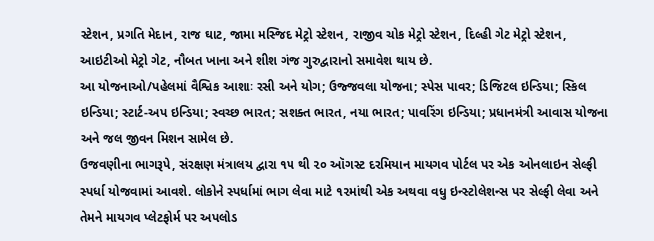સ્ટેશન, પ્રગતિ મેદાન, રાજ ઘાટ, જામા મસ્જિદ મેટ્રો સ્ટેશન, રાજીવ ચોક મેટ્રો સ્ટેશન, દિલ્હી ગેટ મેટ્રો સ્ટેશન, આઇટીઓ મેટ્રો ગેટ, નૌબત ખાના અને શીશ ગંજ ગુરુદ્વારાનો સમાવેશ થાય છે.
આ યોજનાઓ/પહેલમાં વૈશ્વિક આશાઃ રસી અને યોગ; ઉજ્જવલા યોજના; સ્પેસ પાવર; ડિજિટલ ઇન્ડિયા; સ્કિલ ઇન્ડિયા; સ્ટાર્ટ-અપ ઇન્ડિયા; સ્વચ્છ ભારત; સશક્ત ભારત, નયા ભારત; પાવરિંગ ઇન્ડિયા; પ્રધાનમંત્રી આવાસ યોજના અને જલ જીવન મિશન સામેલ છે.
ઉજવણીના ભાગરૂપે, સંરક્ષણ મંત્રાલય દ્વારા ૧૫ થી ૨૦ ઑગસ્ટ દરમિયાન માયગવ પોર્ટલ પર એક ઓનલાઇન સેલ્ફી સ્પર્ધા યોજવામાં આવશે. લોકોને સ્પર્ધામાં ભાગ લેવા માટે ૧૨માંથી એક અથવા વધુ ઇન્સ્ટોલેશન્સ પર સેલ્ફી લેવા અને તેમને માયગવ પ્લેટફોર્મ પર અપલોડ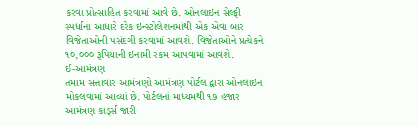કરવા પ્રોત્સાહિત કરવામાં આવે છે. ઓનલાઇન સેલ્ફી સ્પર્ધાના આધારે દરેક ઇન્સ્ટોલેશનમાંથી એક એવા બાર વિજેતાઓની પસંદગી કરવામાં આવશે. વિજેતાઓને પ્રત્યેકને ૧૦,૦૦૦ રૂપિયાની ઇનામી રકમ આપવામાં આવશે.
ઈ-આમંત્રણ
તમામ સત્તાવાર આમંત્રણો આમંત્રણ પોર્ટલ દ્વારા ઓનલાઇન મોકલવામાં આવ્યાં છે. પોર્ટલનાં માધ્યમથી ૧૭ હજાર આમંત્રણ કાર્ડ્સ જારી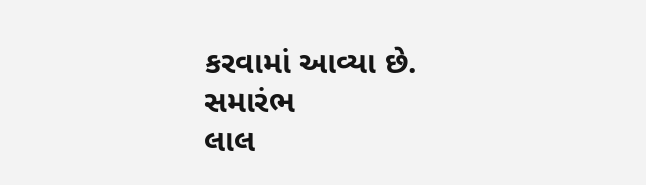કરવામાં આવ્યા છે.
સમારંભ
લાલ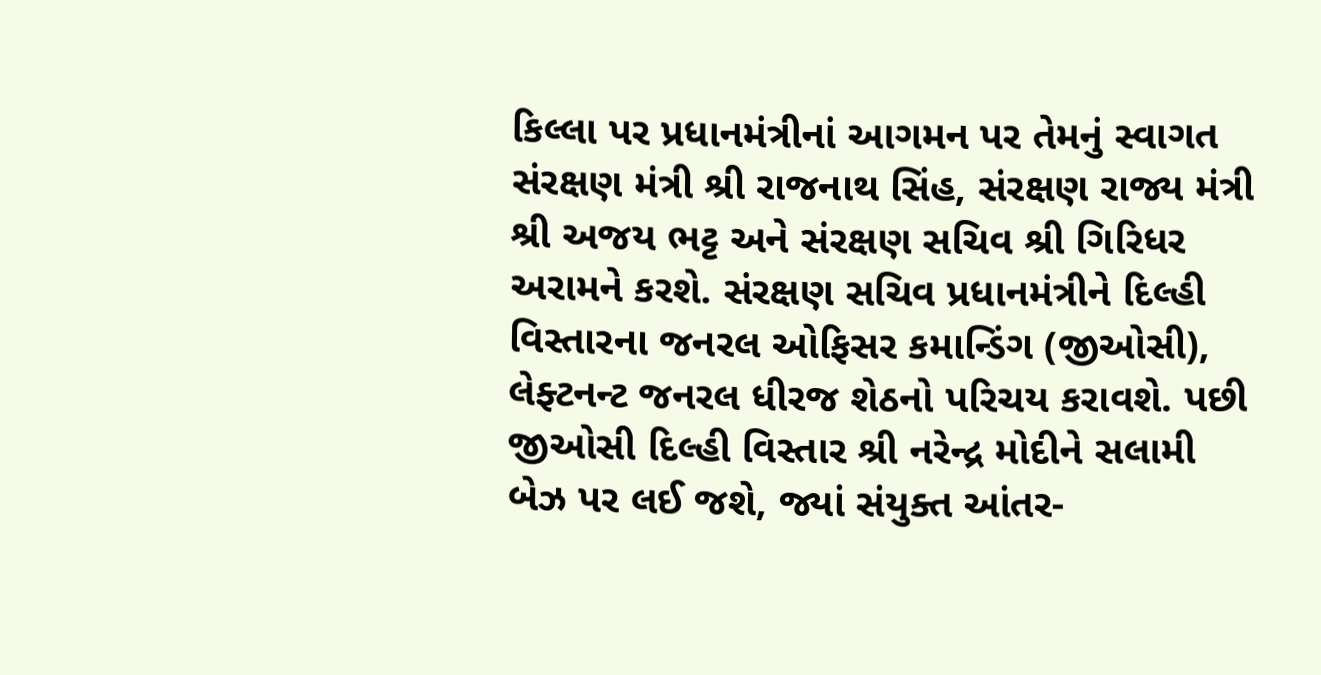કિલ્લા પર પ્રધાનમંત્રીનાં આગમન પર તેમનું સ્વાગત સંરક્ષણ મંત્રી શ્રી રાજનાથ સિંહ, સંરક્ષણ રાજ્ય મંત્રી શ્રી અજય ભટ્ટ અને સંરક્ષણ સચિવ શ્રી ગિરિધર અરામને કરશે. સંરક્ષણ સચિવ પ્રધાનમંત્રીને દિલ્હી વિસ્તારના જનરલ ઓફિસર કમાન્ડિંગ (જીઓસી), લેફ્ટનન્ટ જનરલ ધીરજ શેઠનો પરિચય કરાવશે. પછી જીઓસી દિલ્હી વિસ્તાર શ્રી નરેન્દ્ર મોદીને સલામી બેઝ પર લઈ જશે, જ્યાં સંયુક્ત આંતર-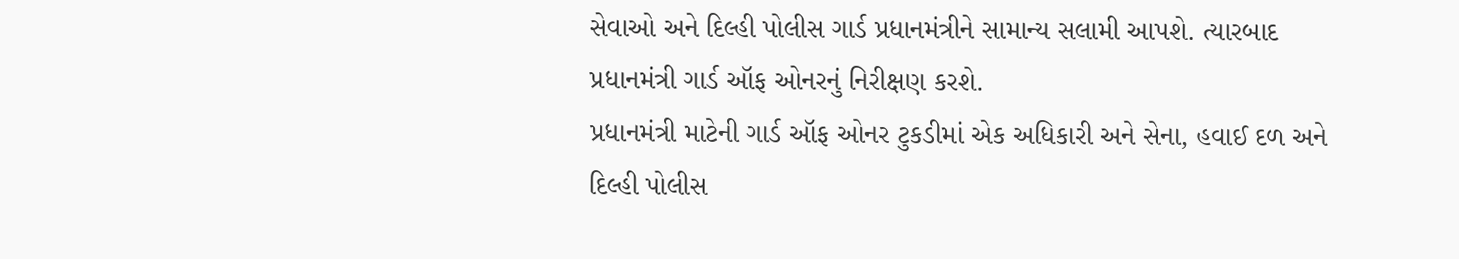સેવાઓ અને દિલ્હી પોલીસ ગાર્ડ પ્રધાનમંત્રીને સામાન્ય સલામી આપશે. ત્યારબાદ પ્રધાનમંત્રી ગાર્ડ ઑફ ઓનરનું નિરીક્ષણ કરશે.
પ્રધાનમંત્રી માટેની ગાર્ડ ઑફ ઓનર ટુકડીમાં એક અધિકારી અને સેના, હવાઈ દળ અને દિલ્હી પોલીસ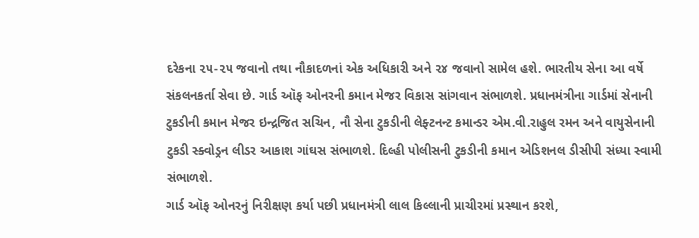દરેકના ૨૫-૨૫ જવાનો તથા નૌકાદળનાં એક અધિકારી અને ૨૪ જવાનો સામેલ હશે. ભારતીય સેના આ વર્ષે સંકલનકર્તા સેવા છે. ગાર્ડ ઑફ ઓનરની કમાન મેજર વિકાસ સાંગવાન સંભાળશે. પ્રધાનમંત્રીના ગાર્ડમાં સેનાની ટુકડીની કમાન મેજર ઇન્દ્રજિત સચિન, નૌ સેના ટુકડીની લેફ્ટનન્ટ કમાન્ડર એમ.વી.રાહુલ રમન અને વાયુસેનાની ટુકડી સ્ક્વોડ્રન લીડર આકાશ ગાંઘસ સંભાળશે. દિલ્હી પોલીસની ટુકડીની કમાન એડિશનલ ડીસીપી સંધ્યા સ્વામી સંભાળશે.
ગાર્ડ ઑફ ઓનરનું નિરીક્ષણ કર્યા પછી પ્રધાનમંત્રી લાલ કિલ્લાની પ્રાચીરમાં પ્રસ્થાન કરશે,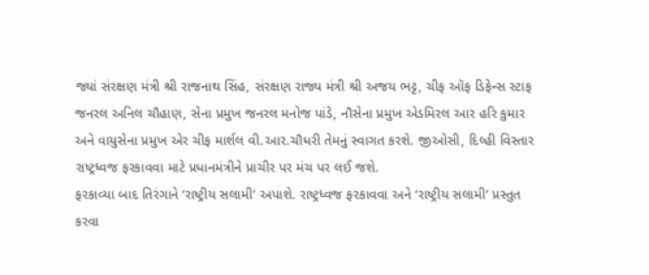જ્યાં સંરક્ષણ મંત્રી શ્રી રાજનાથ સિંહ, સંરક્ષણ રાજ્ય મંત્રી શ્રી અજય ભટ્ટ, ચીફ ઑફ ડિફેન્સ સ્ટાફ જનરલ અનિલ ચૌહાણ, સેના પ્રમુખ જનરલ મનોજ પાંડે, નૌસેના પ્રમુખ એડમિરલ આર હરિ કુમાર અને વાયુસેના પ્રમુખ એર ચીફ માર્શલ વી.આર.ચૌધરી તેમનું સ્વાગત કરશે. જીઓસી, દિલ્હી વિસ્તાર રાષ્ટ્રધ્વજ ફરકાવવા માટે પ્રધાનમંત્રીને પ્રાચીર પર મંચ પર લઈ જશે.
ફરકાવ્યા બાદ તિરંગાને ‘રાષ્ટ્રીય સલામી’ અપાશે. રાષ્ટ્રધ્વજ ફરકાવવા અને ‘રાષ્ટ્રીય સલામી’ પ્રસ્તુત કરવા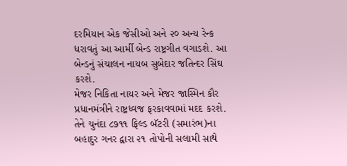દરમિયાન એક જેસીઓ અને ૨૦ અન્ય રેન્ક ધરાવતું આ આર્મી બેન્ડ રાષ્ટ્રગીત વગાડશે. આ બેન્ડનું સંચાલન નાયબ સુબેદાર જતિન્દર સિંઘ કરશે.
મેજર નિકિતા નાયર અને મેજર જાસ્મિન કૌર પ્રધાનમંત્રીને રાષ્ટ્રધ્વજ ફરકાવવામાં મદદ કરશે. તેને ચુનંદા ૮૭૧૧ ફિલ્ડ બૅટરી (સમારંભ)ના બહાદુર ગનર દ્વારા ૨૧ તોપોની સલામી સાથે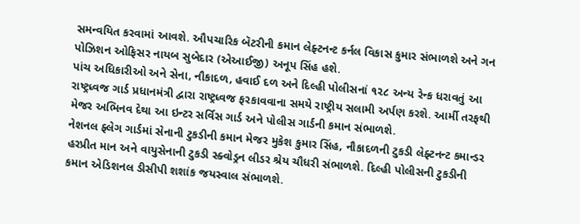સમન્વયિત કરવામાં આવશે. ઔપચારિક બૅટરીની કમાન લેફ્ટનન્ટ કર્નલ વિકાસ કુમાર સંભાળશે અને ગન પોઝિશન ઓફિસર નાયબ સુબેદાર (એઆઈજી) અનૂપ સિંહ હશે.
પાંચ અધિકારીઓ અને સેના, નૌકાદળ, હવાઈ દળ અને દિલ્હી પોલીસનાં ૧૨૮ અન્ય રેન્ક ધરાવતું આ રાષ્ટ્રધ્વજ ગાર્ડ પ્રધાનમંત્રી દ્વારા રાષ્ટ્રધ્વજ ફરકાવવાના સમયે રાષ્ટ્રીય સલામી અર્પણ કરશે. આર્મી તરફથી મેજર અભિનવ દેથા આ ઇન્ટર સર્વિસ ગાર્ડ અને પોલીસ ગાર્ડની કમાન સંભાળશે.
નેશનલ ફ્લેગ ગાર્ડમાં સેનાની ટુકડીની કમાન મેજર મુકેશ કુમાર સિંહ, નૌકાદળની ટુકડી લેફ્ટનન્ટ કમાન્ડર હરપ્રીત માન અને વાયુસેનાની ટુકડી સ્ક્વોડ્રન લીડર શ્રેય ચૌધરી સંભાળશે. દિલ્હી પોલીસની ટુકડીની કમાન એડિશનલ ડીસીપી શશાંક જયસ્વાલ સંભાળશે.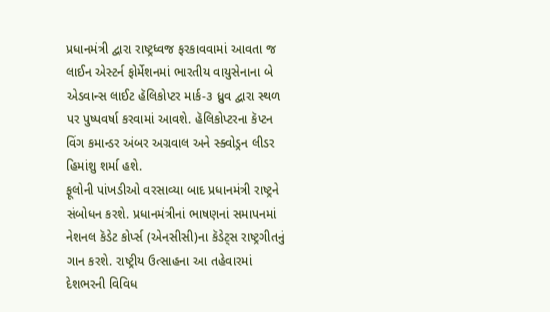પ્રધાનમંત્રી દ્વારા રાષ્ટ્રધ્વજ ફરકાવવામાં આવતા જ લાઈન એસ્ટર્ન ફોર્મેશનમાં ભારતીય વાયુસેનાના બે એડવાન્સ લાઈટ હૅલિકોપ્ટર માર્ક-૩ ધ્રુવ દ્વારા સ્થળ પર પુષ્પવર્ષા કરવામાં આવશે. હૅલિકોપ્ટરના કૅપ્ટન વિંગ કમાન્ડર અંબર અગ્રવાલ અને સ્ક્વોડ્રન લીડર હિમાંશુ શર્મા હશે.
ફૂલોની પાંખડીઓ વરસાવ્યા બાદ પ્રધાનમંત્રી રાષ્ટ્રને સંબોધન કરશે. પ્રધાનમંત્રીનાં ભાષણનાં સમાપનમાં નેશનલ કૅડેટ કોર્પ્સ (એનસીસી)ના કૅડેટ્સ રાષ્ટ્રગીતનું ગાન કરશે. રાષ્ટ્રીય ઉત્સાહના આ તહેવારમાં દેશભરની વિવિધ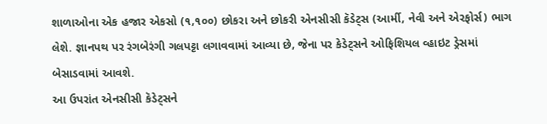શાળાઓના એક હજાર એકસો (૧,૧૦૦) છોકરા અને છોકરી એનસીસી કૅડેટ્સ (આર્મી, નેવી અને એરફોર્સ) ભાગ લેશે. જ્ઞાનપથ પર રંગબેરંગી ગલપટ્ટા લગાવવામાં આવ્યા છે, જેના પર કેડેટ્સને ઓફિશિયલ વ્હાઇટ ડ્રેસમાં બેસાડવામાં આવશે.
આ ઉપરાંત એનસીસી કૅડેટ્સને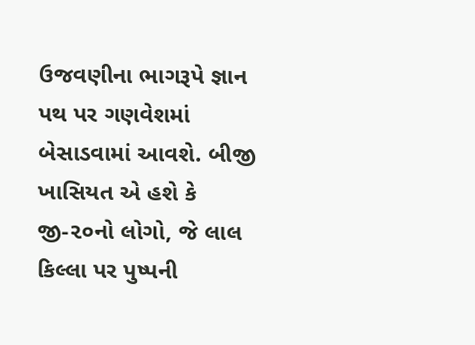ઉજવણીના ભાગરૂપે જ્ઞાન પથ પર ગણવેશમાં બેસાડવામાં આવશે. બીજી ખાસિયત એ હશે કે જી-૨૦નો લોગો, જે લાલ કિલ્લા પર પુષ્પની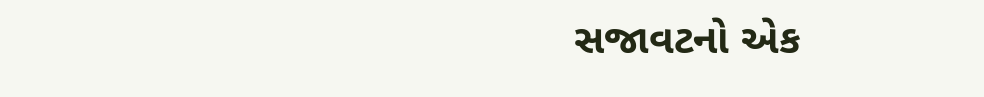સજાવટનો એક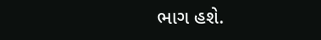ભાગ હશે.